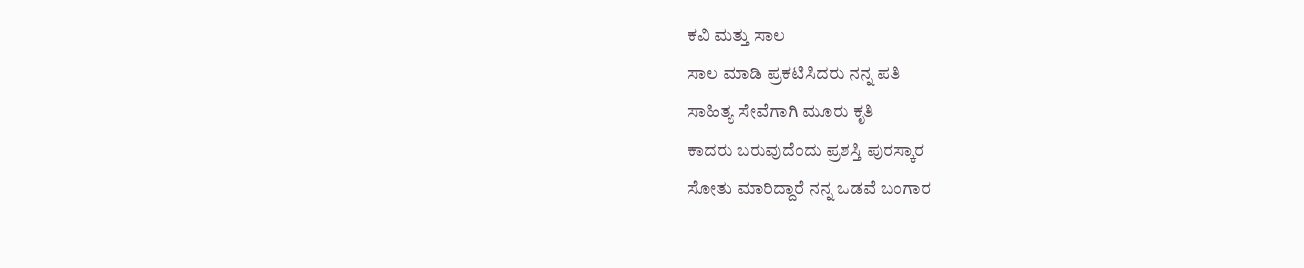ಕವಿ ಮತ್ತು ಸಾಲ
ಸಾಲ ಮಾಡಿ ಪ್ರಕಟಿಸಿದರು ನನ್ನ ಪತಿ
ಸಾಹಿತ್ಯ ಸೇವೆಗಾಗಿ ಮೂರು ಕೃತಿ
ಕಾದರು ಬರುವುದೆಂದು ಪ್ರಶಸ್ತಿ ಪುರಸ್ಕಾರ
ಸೋತು ಮಾರಿದ್ದಾರೆ ನನ್ನ ಒಡವೆ ಬಂಗಾರ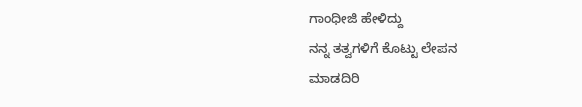ಗಾಂಧೀಜಿ ಹೇಳಿದ್ದು
ನನ್ನ ತತ್ವಗಳಿಗೆ ಕೊಟ್ಟು ಲೇಪನ
ಮಾಡದಿರಿ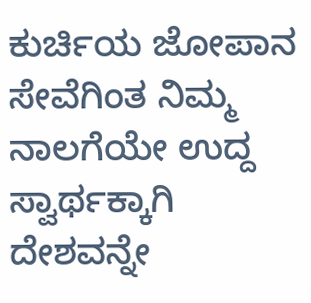ಕುರ್ಚಿಯ ಜೋಪಾನ
ಸೇವೆಗಿಂತ ನಿಮ್ಮ ನಾಲಗೆಯೇ ಉದ್ದ
ಸ್ವಾರ್ಥಕ್ಕಾಗಿ ದೇಶವನ್ನೇ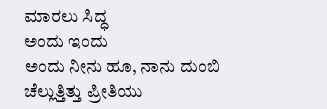ಮಾರಲು ಸಿದ್ಧ
ಅಂದು ಇಂದು
ಅಂದು ನೀನು ಹೂ, ನಾನು ದುಂಬಿ
ಚೆಲ್ಲುತ್ತಿತ್ತು ಪ್ರೀತಿಯು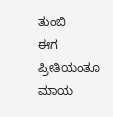ತುಂಬಿ
ಈಗ ಪ್ರೀತಿಯಂತೂ ಮಾಯ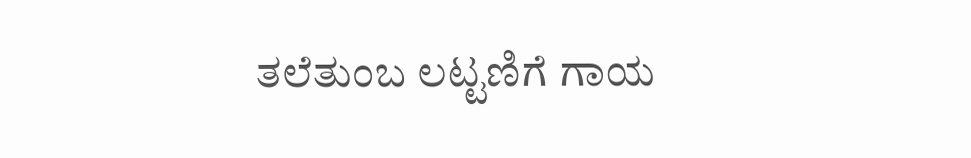ತಲೆತುಂಬ ಲಟ್ಟಣಿಗೆ ಗಾಯ